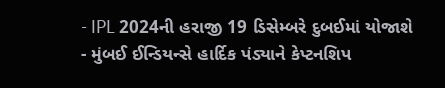- IPL 2024ની હરાજી 19 ડિસેમ્બરે દુબઈમાં યોજાશે
- મુંબઈ ઈન્ડિયન્સે હાર્દિક પંડ્યાને કેપ્ટનશિપ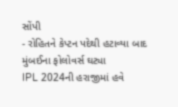સોંપી
- રોહિતને કેપ્ટન પદેથી હટાવ્યા બાદ મુંબઈના ફોલોવર્સ ઘટ્યા
IPL 2024ની હરાજીમાં હવે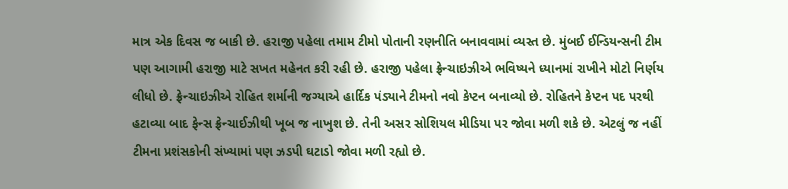માત્ર એક દિવસ જ બાકી છે. હરાજી પહેલા તમામ ટીમો પોતાની રણનીતિ બનાવવામાં વ્યસ્ત છે. મુંબઈ ઈન્ડિયન્સની ટીમ પણ આગામી હરાજી માટે સખત મહેનત કરી રહી છે. હરાજી પહેલા ફ્રેન્ચાઇઝીએ ભવિષ્યને ધ્યાનમાં રાખીને મોટો નિર્ણય લીધો છે. ફ્રેન્ચાઇઝીએ રોહિત શર્માની જગ્યાએ હાર્દિક પંડ્યાને ટીમનો નવો કેપ્ટન બનાવ્યો છે. રોહિતને કેપ્ટન પદ પરથી હટાવ્યા બાદ ફેન્સ ફ્રેન્ચાઈઝીથી ખૂબ જ નાખુશ છે. તેની અસર સોશિયલ મીડિયા પર જોવા મળી શકે છે. એટલું જ નહીં ટીમના પ્રશંસકોની સંખ્યામાં પણ ઝડપી ઘટાડો જોવા મળી રહ્યો છે.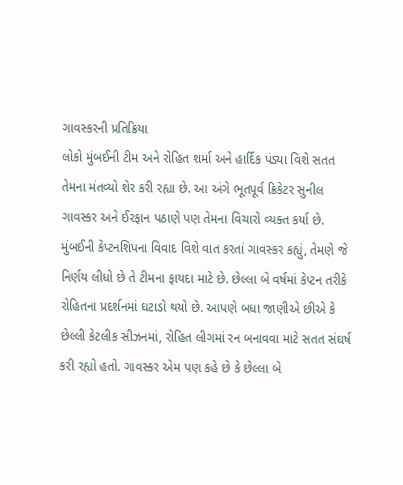ગાવસ્કરની પ્રતિક્રિયા
લોકો મુંબઈની ટીમ અને રોહિત શર્મા અને હાર્દિક પંડ્યા વિશે સતત તેમના મંતવ્યો શેર કરી રહ્યા છે. આ અંગે ભૂતપૂર્વ ક્રિકેટર સુનીલ ગાવસ્કર અને ઈરફાન પઠાણે પણ તેમના વિચારો વ્યક્ત કર્યા છે. મુંબઈની કેપ્ટનશિપના વિવાદ વિશે વાત કરતાં ગાવસ્કર કહ્યું, તેમણે જે નિર્ણય લીધો છે તે ટીમના ફાયદા માટે છે. છેલ્લા બે વર્ષમાં કેપ્ટન તરીકે રોહિતના પ્રદર્શનમાં ઘટાડો થયો છે. આપણે બધા જાણીએ છીએ કે છેલ્લી કેટલીક સીઝનમાં, રોહિત લીગમાં રન બનાવવા માટે સતત સંઘર્ષ કરી રહ્યો હતો. ગાવસ્કર એમ પણ કહે છે કે છેલ્લા બે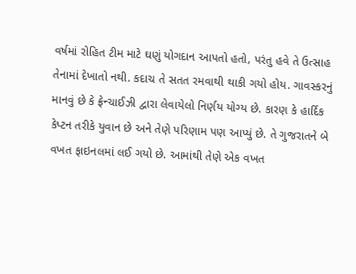વર્ષમાં રોહિત ટીમ માટે ઘણું યોગદાન આપતો હતો, પરંતુ હવે તે ઉત્સાહ તેનામાં દેખાતો નથી. કદાચ તે સતત રમવાથી થાકી ગયો હોય. ગાવસ્કરનું માનવું છે કે ફ્રેન્ચાઈઝી દ્વારા લેવાયેલો નિર્ણય યોગ્ય છે. કારણ કે હાર્દિક કેપ્ટન તરીકે યુવાન છે અને તેણે પરિણામ પણ આપ્યું છે. તે ગુજરાતને બે વખત ફાઇનલમાં લઈ ગયો છે. આમાંથી તેણે એક વખત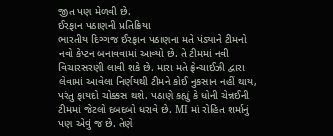જીત પણ મેળવી છે.
ઈરફાન પઠાણની પ્રતિક્રિયા
ભારતીય દિગ્ગજ ઈરફાન પઠાણના મતે પંડ્યાને ટીમનો નવો કેપ્ટન બનાવવામાં આવ્યો છે. તે ટીમમાં નવી વિચારસરણી લાવી શકે છે. મારા મતે ફ્રેન્ચાઈઝી દ્વારા લેવામાં આવેલા નિર્ણયથી ટીમને કોઈ નુકસાન નહીં થાય, પરંતુ ફાયદો ચોક્કસ થશે. પઠાણે કહ્યું કે ધોની ચેન્નઈની ટીમમાં જેટલો દબદબો ધરાવે છે. MI માં રોહિત શર્માનું પણ એવું જ છે. તેણે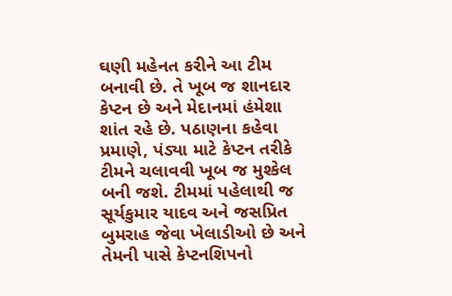ઘણી મહેનત કરીને આ ટીમ બનાવી છે. તે ખૂબ જ શાનદાર કેપ્ટન છે અને મેદાનમાં હંમેશા શાંત રહે છે. પઠાણના કહેવા પ્રમાણે, પંડ્યા માટે કેપ્ટન તરીકે ટીમને ચલાવવી ખૂબ જ મુશ્કેલ બની જશે. ટીમમાં પહેલાથી જ સૂર્યકુમાર યાદવ અને જસપ્રિત બુમરાહ જેવા ખેલાડીઓ છે અને તેમની પાસે કેપ્ટનશિપનો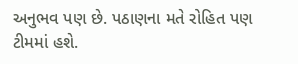અનુભવ પણ છે. પઠાણના મતે રોહિત પણ ટીમમાં હશે.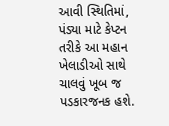આવી સ્થિતિમાં, પંડ્યા માટે કેપ્ટન તરીકે આ મહાન ખેલાડીઓ સાથે ચાલવું ખૂબ જ પડકારજનક હશે.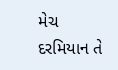મેચ દરમિયાન તે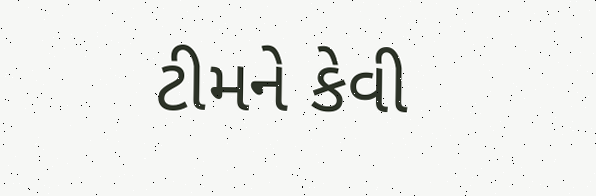ટીમને કેવી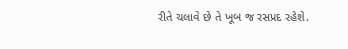રીતે ચલાવે છે તે ખૂબ જ રસપ્રદ રહેશે.